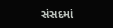સંસદમાં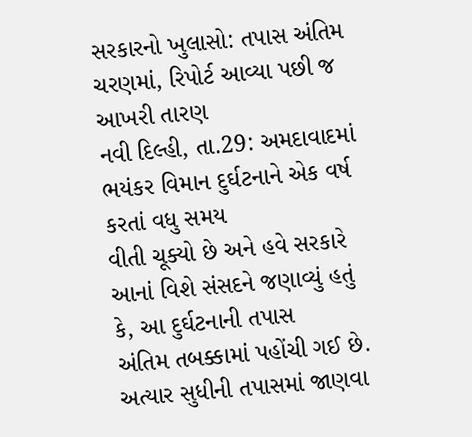સરકારનો ખુલાસો: તપાસ અંતિમ ચરણમાં, રિપોર્ટ આવ્યા પછી જ આખરી તારણ
નવી દિલ્હી, તા.29: અમદાવાદમાં ભયંકર વિમાન દુર્ઘટનાને એક વર્ષ કરતાં વધુ સમય
વીતી ચૂક્યો છે અને હવે સરકારે આનાં વિશે સંસદને જણાવ્યું હતું કે, આ દુર્ઘટનાની તપાસ
અંતિમ તબક્કામાં પહોંચી ગઈ છે. અત્યાર સુધીની તપાસમાં જાણવા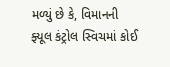મળ્યું છે કે, વિમાનની
ફ્યૂલ કંટ્રોલ સ્વિચમાં કોઈ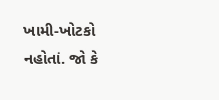ખામી-ખોટકો નહોતાં. જો કે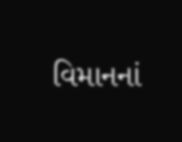વિમાનનાં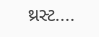થ્રસ્ટ....